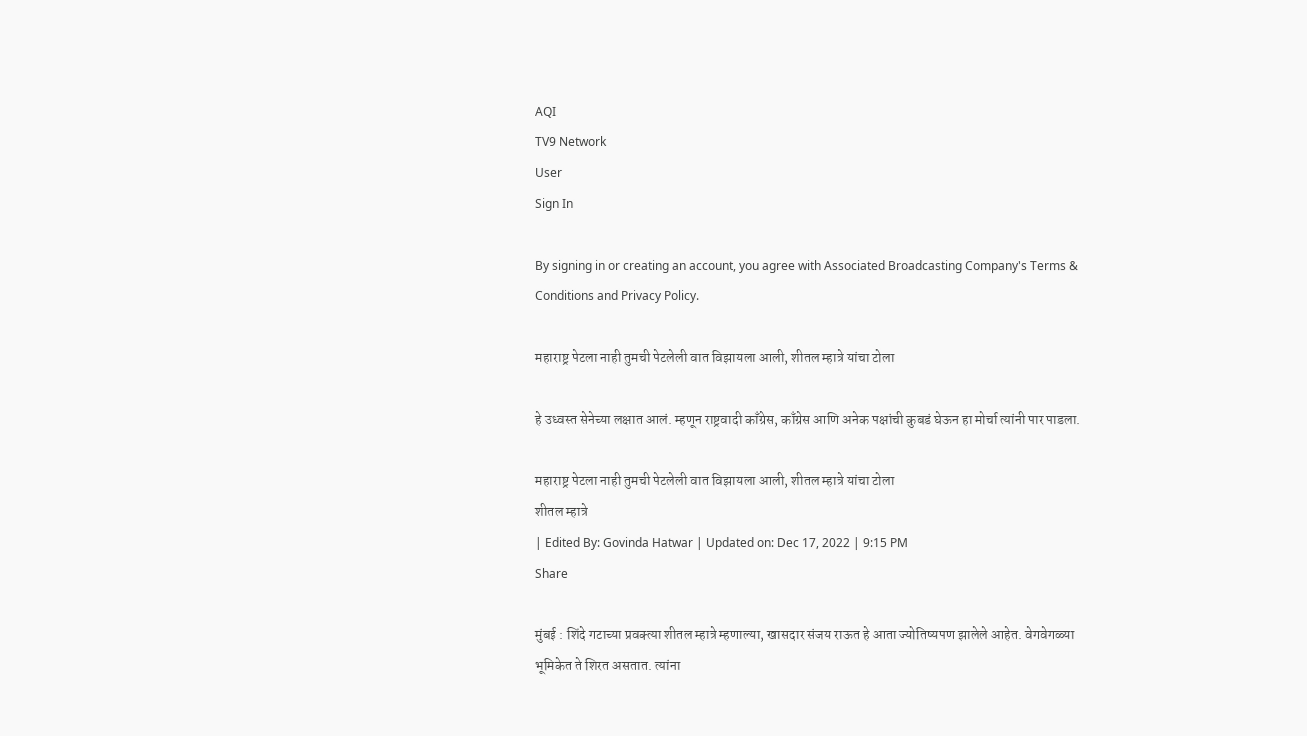AQI
TV9 Network
User
Sign In

By signing in or creating an account, you agree with Associated Broadcasting Company's Terms & Conditions and Privacy Policy.

महाराष्ट्र पेटला नाही तुमची पेटलेली वात विझायला आली, शीतल म्हात्रे यांचा टोला

हे उध्वस्त सेनेच्या लक्षात आलं. म्हणून राष्ट्रवादी काँग्रेस, काँग्रेस आणि अनेक पक्षांची कुबडं घेऊन हा मोर्चा त्यांनी पार पाडला.

महाराष्ट्र पेटला नाही तुमची पेटलेली वात विझायला आली, शीतल म्हात्रे यांचा टोला
शीतल म्हात्रे
| Edited By: Govinda Hatwar | Updated on: Dec 17, 2022 | 9:15 PM
Share

मुंबई : शिंदे गटाच्या प्रवक्त्या शीतल म्हात्रे म्हणाल्या, खासदार संजय राऊत हे आता ज्योतिष्यपण झालेले आहेत. वेगवेगळ्या भूमिकेत ते शिरत असतात. त्यांना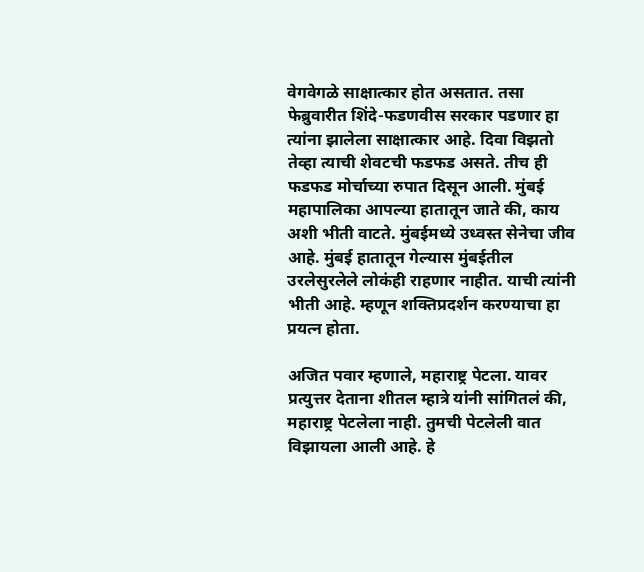वेगवेगळे साक्षात्कार होत असतात. तसा फेब्रुवारीत शिंदे-फडणवीस सरकार पडणार हा त्यांना झालेला साक्षात्कार आहे. दिवा विझतो तेव्हा त्याची शेवटची फडफड असते. तीच ही फडफड मोर्चाच्या रुपात दिसून आली. मुंबई महापालिका आपल्या हातातून जाते की, काय अशी भीती वाटते. मुंबईमध्ये उध्वस्त सेनेचा जीव आहे. मुंबई हातातून गेल्यास मुंबईतील उरलेसुरलेले लोकंही राहणार नाहीत. याची त्यांनी भीती आहे. म्हणून शक्तिप्रदर्शन करण्याचा हा प्रयत्न होता.

अजित पवार म्हणाले, महाराष्ट्र पेटला. यावर प्रत्युत्तर देताना शीतल म्हात्रे यांनी सांगितलं की, महाराष्ट्र पेटलेला नाही. तुमची पेटलेली वात विझायला आली आहे. हे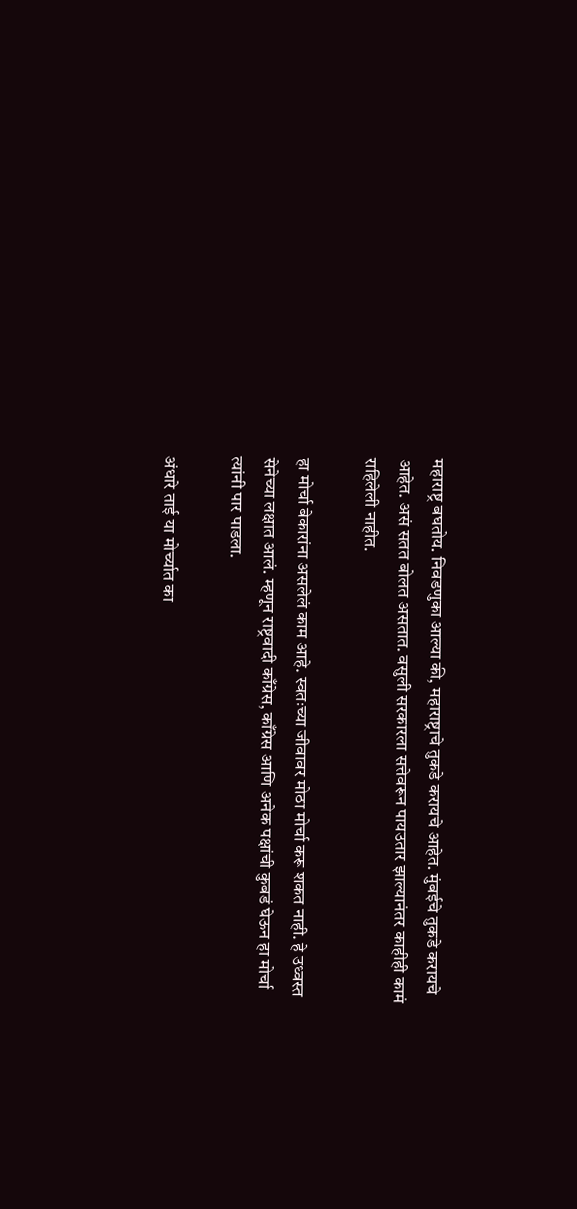महाराष्ट्र बघतोय. निवडणुका आल्या की, महाराष्ट्राचे तुकडे करायचे आहेत. मुंबईचे तुकडे करायचे आहेत. असं सतत बोलत असतात. वसुली सरकारला सत्तेवरून पायउतार झाल्यानंतर काहीही कामं राहिलेली नाहीत.

हा मोर्चा बेकारांना असलेलं काम आहे. स्वतःच्या जीवावर मोठा मोर्चा करू शकत नाही. हे उध्वस्त सेनेच्या लक्षात आलं. म्हणून राष्ट्रवादी काँग्रेस, काँग्रेस आणि अनेक पक्षांची कुबडं घेऊन हा मोर्चा त्यांनी पार पाडला.

अंधारे ताई या मोर्च्यात का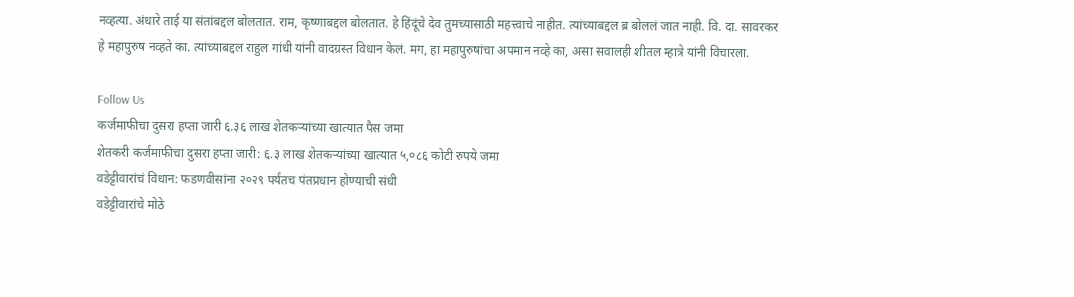नव्हत्या. अंधारे ताई या संतांबद्दल बोलतात. राम, कृष्णाबद्दल बोलतात. हे हिंदूंचे देव तुमच्यासाठी महत्त्वाचे नाहीत. त्यांच्याबद्दल ब्र बोललं जात नाही. वि. दा. सावरकर हे महापुरुष नव्हते का. त्यांच्याबद्दल राहुल गांधी यांनी वादग्रस्त विधान केलं. मग, हा महापुरुषांचा अपमान नव्हे का, असा सवालही शीतल म्हात्रे यांनी विचारला.

Follow Us
कर्जमाफीचा दुसरा हप्ता जारी ६.३६ लाख शेतकऱ्यांच्या खात्यात पैस जमा
शेतकरी कर्जमाफीचा दुसरा हप्ता जारी: ६.३ लाख शेतकऱ्यांच्या खात्यात ५,०८६ कोटी रुपये जमा
वडेट्टीवारांचं विधान: फडणवीसांना २०२९ पर्यंतच पंतप्रधान होण्याची संधी
वडेट्टीवारांचे मोठे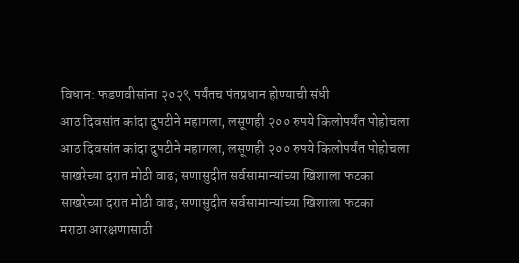विधान: फडणवीसांना २०२९ पर्यंतच पंतप्रधान होण्याची संधी
आठ दिवसांत कांदा दुपटीने महागला, लसूणही २०० रुपये किलोपर्यंत पोहोचला
आठ दिवसांत कांदा दुपटीने महागला, लसूणही २०० रुपये किलोपर्यंत पोहोचला
साखरेच्या दरात मोठी वाढ; सणासुदीत सर्वसामान्यांच्या खिशाला फटका
साखरेच्या दरात मोठी वाढ; सणासुदीत सर्वसामान्यांच्या खिशाला फटका
मराठा आरक्षणासाठी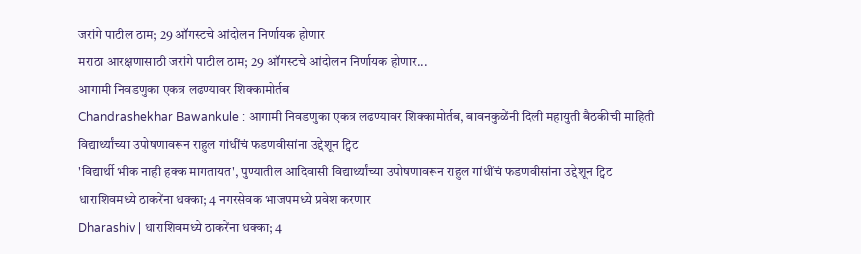जरांगे पाटील ठाम; 29 ऑगस्टचे आंदोलन निर्णायक होणार
मराठा आरक्षणासाठी जरांगे पाटील ठाम; 29 ऑगस्टचे आंदोलन निर्णायक होणार...
आगामी निवडणुका एकत्र लढण्यावर शिक्कामोर्तब
Chandrashekhar Bawankule : आगामी निवडणुका एकत्र लढण्यावर शिक्कामोर्तब, बावनकुळेंनी दिली महायुती बैठकीची माहिती
विद्यार्थ्यांच्या उपोषणावरून राहुल गांधींचं फडणवीसांना उद्देशून ट्विट
'विद्यार्थी भीक नाही हक्क मागतायत', पुण्यातील आदिवासी विद्यार्थ्यांच्या उपोषणावरून राहुल गांधींचं फडणवीसांना उद्देशून ट्विट
धाराशिवमध्ये ठाकरेंना धक्का; 4 नगरसेवक भाजपमध्ये प्रवेश करणार
Dharashiv | धाराशिवमध्ये ठाकरेंना धक्का; 4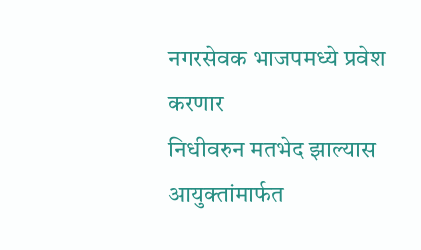नगरसेवक भाजपमध्ये प्रवेश करणार
निधीवरुन मतभेद झाल्यास आयुक्तांमार्फत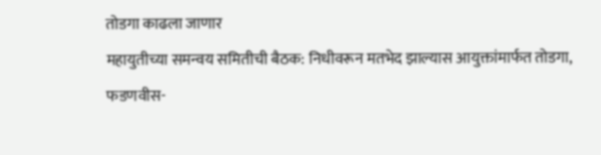तोडगा काढला जाणार
महायुतीच्या समन्वय समितीची बैठक: निधीवरून मतभेद झाल्यास आयुक्तांमार्फत तोडगा, फडणवीस-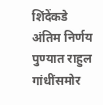शिंदेंकडे अंतिम निर्णय
पुण्यात राहुल गांधींसमोर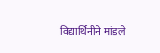विद्यार्थिनीने मांडले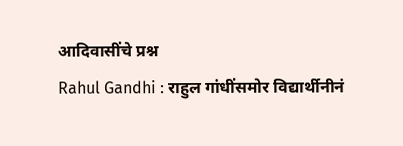आदिवासींचे प्रश्न
Rahul Gandhi : राहुल गांधींसमोर विद्यार्थीनीनं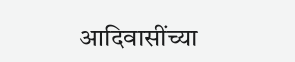आदिवासींच्या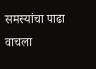समस्यांचा पाढा वाचला